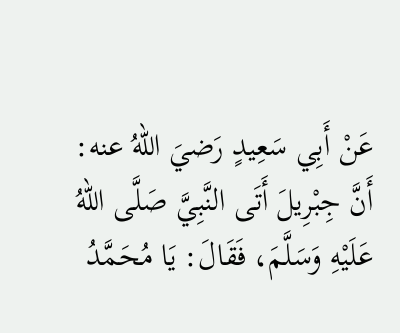عَنْ أَبِي سَعِيدٍ رَضيَ اللهُ عنه:
أَنَّ جِبْرِيلَ أَتَى النَّبِيَّ صَلَّى اللهُ عَلَيْهِ وَسَلَّمَ، فَقَالَ: يَا مُحَمَّدُ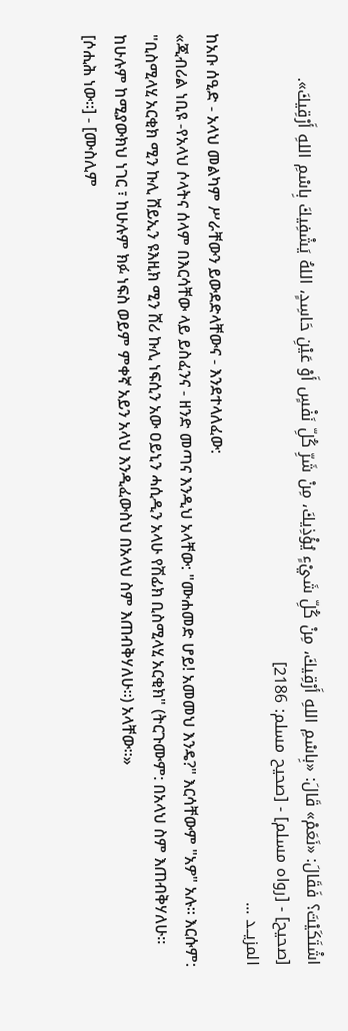اشْتَكَيْتَ؟ فَقَالَ: «نَعَمْ» قَالَ: «بِاسْمِ اللهِ أَرْقِيكَ، مِنْ كُلِّ شَيْءٍ يُؤْذِيكَ، مِنْ شَرِّ كُلِّ نَفْسٍ أَوْ عَيْنِ حَاسِدٍ، اللهُ يَشْفِيكَ بِاسْمِ اللهِ أَرْقِيكَ».
[صحيح] - [رواه مسلم] - [صحيح مسلم: 2186]
المزيــد ...
ከአቡ ሰዒድ - አላህ መልካም ሥራቸውን ይውደድላቸውና - እንደተላለፈው:
«ጂብሪል ነቢዩ -የአላህ ሶላትና ሰላም በእርሳቸው ላይ ይስፈንና - ዘንድ መጣና እንዲህ አላቸው: "ሙሐመድ ሆይ! አመመህ እንዴ?" እርሳቸውም "አዎ" አሉ። እርሱም: "ቢስሚላሂ አርቂክ ሚን ኩሊ ሸይኢን ዩእዚክ ሚን ሸሪ ኩሊ ነፍሲን አው ዐይኒን ሓሲዲን አላሁ የሽፊክ ቢስሚላሂ አርቂክ" (ትርጉሙም: በአላህ ስም እጠብቅሃለሁ። ከሁሉም ከሚያውክህ ነገር ፣ ከሁሉም ክፉ ነፍስ ወይም ምቀኛ አይን አላህ እንዲፈውስህ በአላህ ስም እጠብቅሃለሁ።) አላቸው።»
[ሶሒሕ ነው።] - [ሙስሊም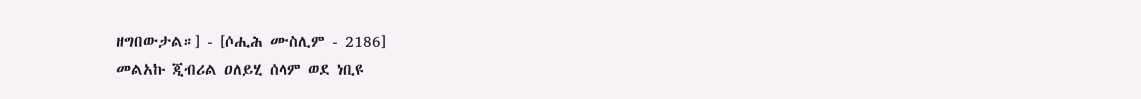ዘግበውታል።] - [ሶሒሕ ሙስሊም - 2186]
መልአኩ ጂብሪል ዐለይሂ ሰላም ወደ ነቢዩ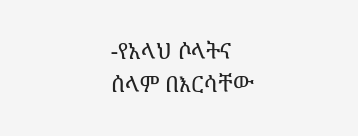-የአላህ ሶላትና ሰላም በእርሳቸው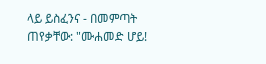ላይ ይስፈንና - በመምጣት ጠየቃቸው: "ሙሐመድ ሆይ!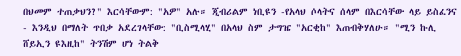በህመም ተጠቃህን?" እርሳቸውም: "አዎ" አሉ። ጂብሪልም ነቢዩን -የአላህ ሶላትና ሰላም በእርሳቸው ላይ ይስፈንና - እንዲህ በማለት ጥበቃ አደረገላቸው: "ቢስሚላሂ" በአላህ ስም ታግዤ "አርቂከ" እጠብቅሃለሁ። "ሚን ኩሊ ሸይኢን ዩእዚከ" ትንሽም ሆነ ትልቅ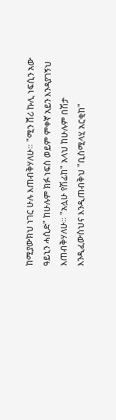ከሚያውክህ ነገር ሁሉ እጠብቅሃለሁ። "ሚን ሸሪ ኩሊ ነፍሲን አው ዓይኒን ሓሲድ" ከሁሉም ክፉ ነፍስ ወይም ምቀኛ አይን እንዳያገኝህ እጠብቅሃለሁ። "አሏሁ የሽፊከ" አላህ ከሁሉም በሽታ እንዲፈውስህና እንዲጠብቅህ "ቢስሚላሂ አርቂከ"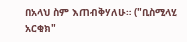በአላህ ስም እጠብቅሃለሁ። ("ቢስሚላሂ አርቂክ"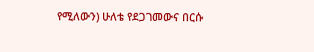የሚለውን) ሁለቴ የደጋገመውና በርሱ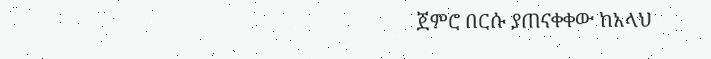ጀምሮ በርሱ ያጠናቀቀው ከአላህ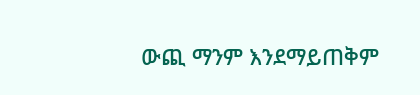ውጪ ማንም እንደማይጠቅም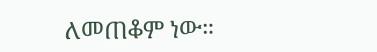ለመጠቆም ነው።